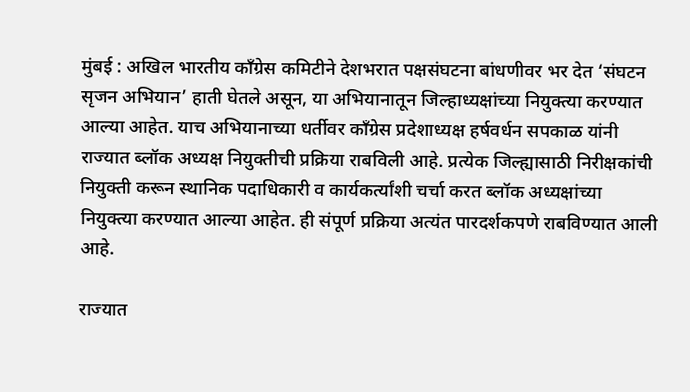मुंबई : अखिल भारतीय काँग्रेस कमिटीने देशभरात पक्षसंघटना बांधणीवर भर देत ‘संघटन सृजन अभियान’ हाती घेतले असून, या अभियानातून जिल्हाध्यक्षांच्या नियुक्त्या करण्यात आल्या आहेत. याच अभियानाच्या धर्तीवर काँग्रेस प्रदेशाध्यक्ष हर्षवर्धन सपकाळ यांनी राज्यात ब्लॉक अध्यक्ष नियुक्तीची प्रक्रिया राबविली आहे. प्रत्येक जिल्ह्यासाठी निरीक्षकांची नियुक्ती करून स्थानिक पदाधिकारी व कार्यकर्त्यांशी चर्चा करत ब्लॉक अध्यक्षांच्या नियुक्त्या करण्यात आल्या आहेत. ही संपूर्ण प्रक्रिया अत्यंत पारदर्शकपणे राबविण्यात आली आहे.

राज्यात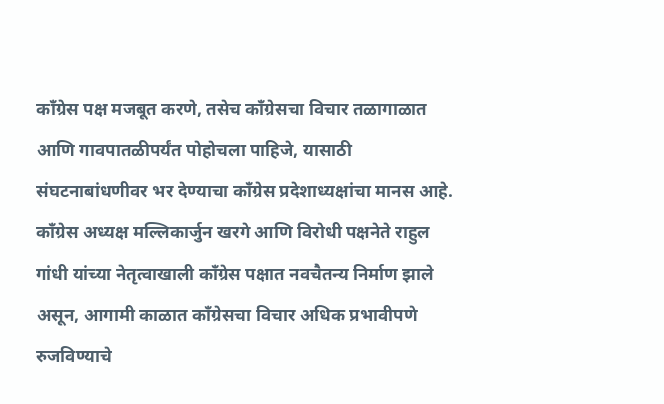काँग्रेस पक्ष मजबूत करणे, तसेच काँग्रेसचा विचार तळागाळात आणि गावपातळीपर्यंत पोहोचला पाहिजे, यासाठी संघटनाबांधणीवर भर देण्याचा काँग्रेस प्रदेशाध्यक्षांचा मानस आहे. काँग्रेस अध्यक्ष मल्लिकार्जुन खरगे आणि विरोधी पक्षनेते राहुल गांधी यांच्या नेतृत्वाखाली काँग्रेस पक्षात नवचैतन्य निर्माण झाले असून, आगामी काळात काँग्रेसचा विचार अधिक प्रभावीपणे रुजविण्याचे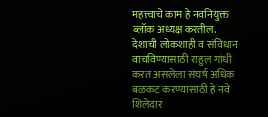महत्त्वाचे काम हे नवनियुक्त ब्लॉक अध्यक्ष करतील. देशाची लोकशाही व संविधान वाचविण्यासाठी राहुल गांधी करत असलेला संघर्ष अधिक बळकट करण्यासाठी हे नवे शिलेदार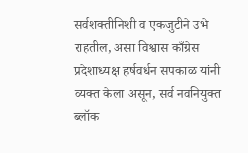सर्वशक्तीनिशी व एकजुटीने उभे राहतील, असा विश्वास काँग्रेस प्रदेशाध्यक्ष हर्षवर्धन सपकाळ यांनी व्यक्त केला असून, सर्व नवनियुक्त ब्लॉक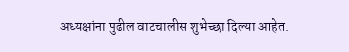अध्यक्षांना पुढील वाटचालीस शुभेच्छा दिल्या आहेत.